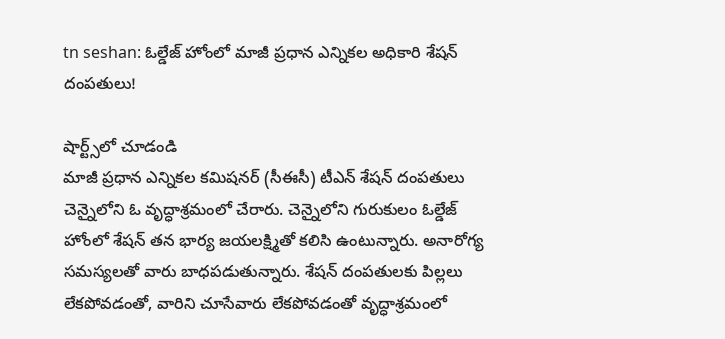tn seshan: ఓల్డేజ్ హోంలో మాజీ ప్రధాన ఎన్నికల అధికారి శేషన్ దంపతులు!

షార్ట్స్‌లో చూడండి
మాజీ ప్రధాన ఎన్నికల కమిషనర్ (సీఈసీ) టీఎన్ శేషన్ దంపతులు చెన్నైలోని ఓ వృద్ధాశ్రమంలో చేరారు. చెన్నైలోని గురుకులం ఓల్డేజ్ హోంలో శేషన్ తన భార్య జయలక్ష్మితో కలిసి ఉంటున్నారు. అనారోగ్య సమస్యలతో వారు బాధపడుతున్నారు. శేషన్ దంపతులకు పిల్లలు లేకపోవడంతో, వారిని చూసేవారు లేకపోవడంతో వృద్ధాశ్రమంలో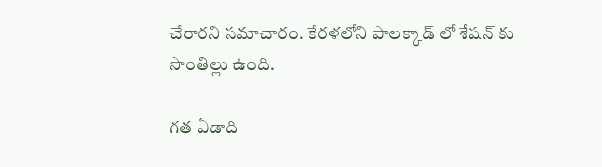చేరారని సమాచారం. కేరళలోని పాలక్కాడ్ లో శేషన్ కు సొంతిల్లు ఉంది.

గత ఏడాది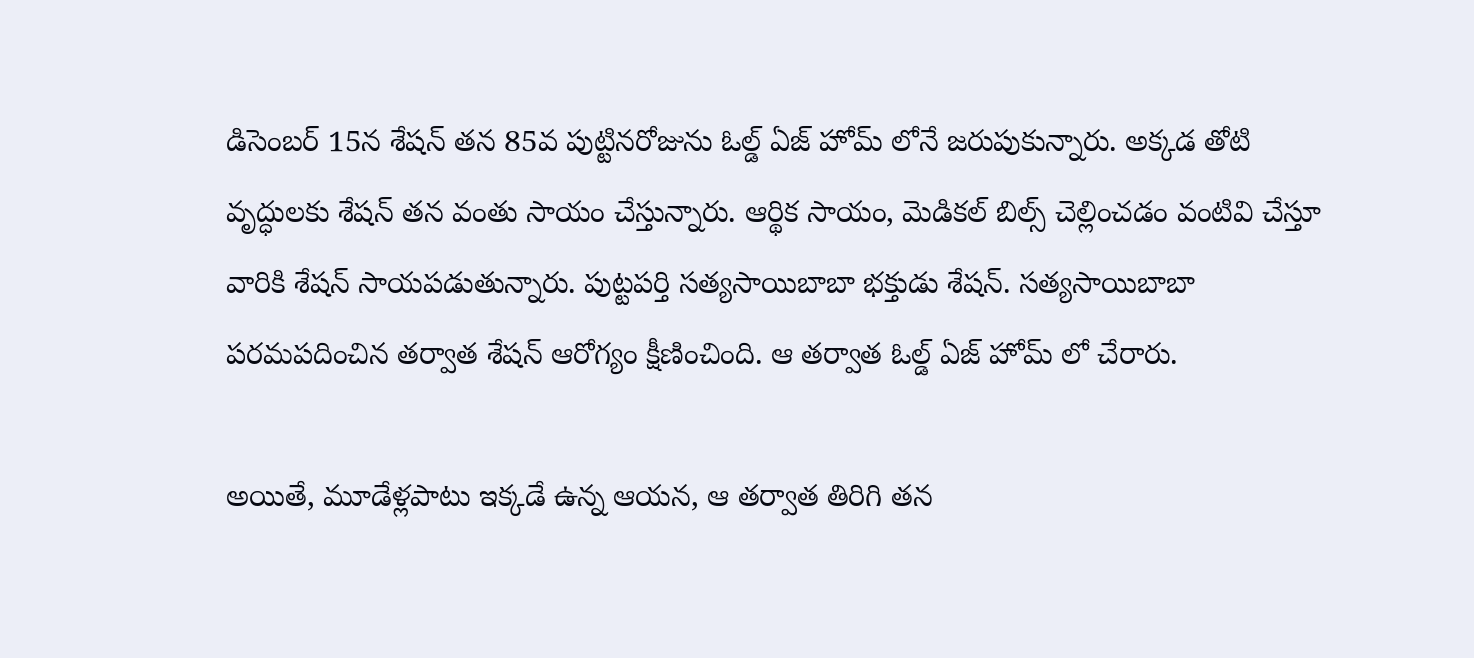డిసెంబర్ 15న శేషన్ తన 85వ పుట్టినరోజును ఓల్డ్ ఏజ్ హోమ్ లోనే జరుపుకున్నారు. అక్కడ తోటి వృద్ధులకు శేషన్ తన వంతు సాయం చేస్తున్నారు. ఆర్థిక సాయం, మెడికల్ బిల్స్ చెల్లించడం వంటివి చేస్తూ వారికి శేషన్ సాయపడుతున్నారు. పుట్టపర్తి సత్యసాయిబాబా భక్తుడు శేషన్. సత్యసాయిబాబా పరమపదించిన తర్వాత శేషన్ ఆరోగ్యం క్షీణించింది. ఆ తర్వాత ఓల్డ్ ఏజ్ హోమ్ లో చేరారు.

అయితే, మూడేళ్లపాటు ఇక్కడే ఉన్న ఆయన, ఆ తర్వాత తిరిగి తన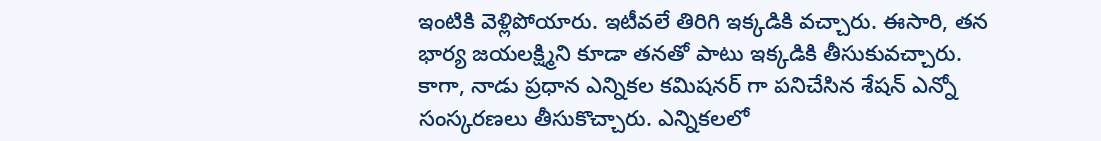ఇంటికి వెళ్లిపోయారు. ఇటీవలే తిరిగి ఇక్కడికి వచ్చారు. ఈసారి, తన భార్య జయలక్ష్మిని కూడా తనతో పాటు ఇక్కడికి తీసుకువచ్చారు. కాగా, నాడు ప్రధాన ఎన్నికల కమిషనర్ గా పనిచేసిన శేషన్ ఎన్నో సంస్కరణలు తీసుకొచ్చారు. ఎన్నికలలో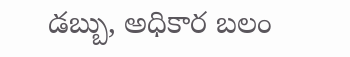డబ్బు, అధికార బలం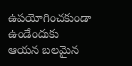ఉపయోగించకుండా ఉండేందుకు ఆయన బలమైన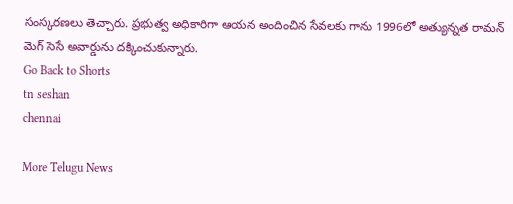సంస్కరణలు తెచ్చారు. ప్రభుత్వ అధికారిగా ఆయన అందించిన సేవలకు గాను 1996లో అత్యున్నత రామన్ మెగ్ సెసే అవార్డును దక్కించుకున్నారు.
Go Back to Shorts
tn seshan
chennai

More Telugu News